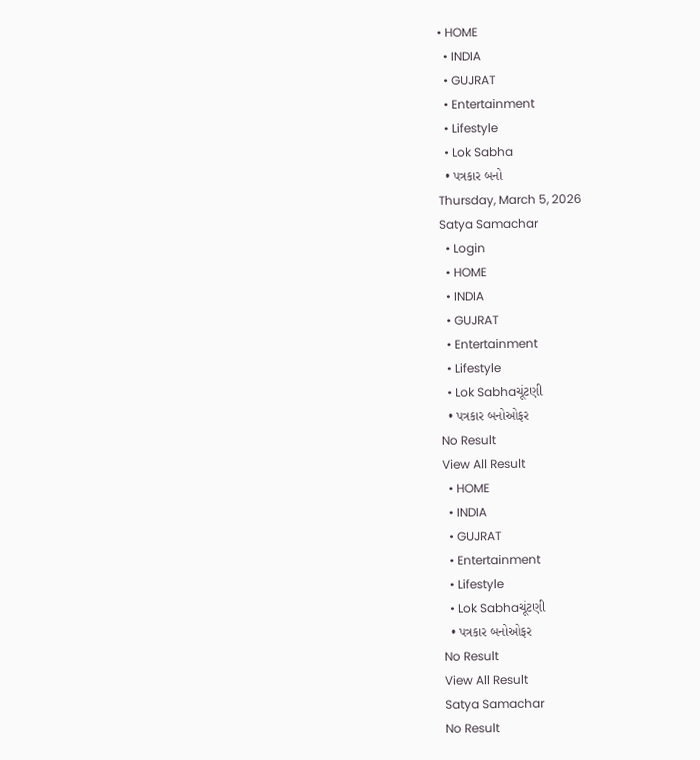• HOME
  • INDIA
  • GUJRAT
  • Entertainment
  • Lifestyle
  • Lok Sabha
  • પત્રકાર બનો
Thursday, March 5, 2026
Satya Samachar
  • Login
  • HOME
  • INDIA
  • GUJRAT
  • Entertainment
  • Lifestyle
  • Lok Sabhaચૂંટણી
  • પત્રકાર બનોઓફર
No Result
View All Result
  • HOME
  • INDIA
  • GUJRAT
  • Entertainment
  • Lifestyle
  • Lok Sabhaચૂંટણી
  • પત્રકાર બનોઓફર
No Result
View All Result
Satya Samachar
No Result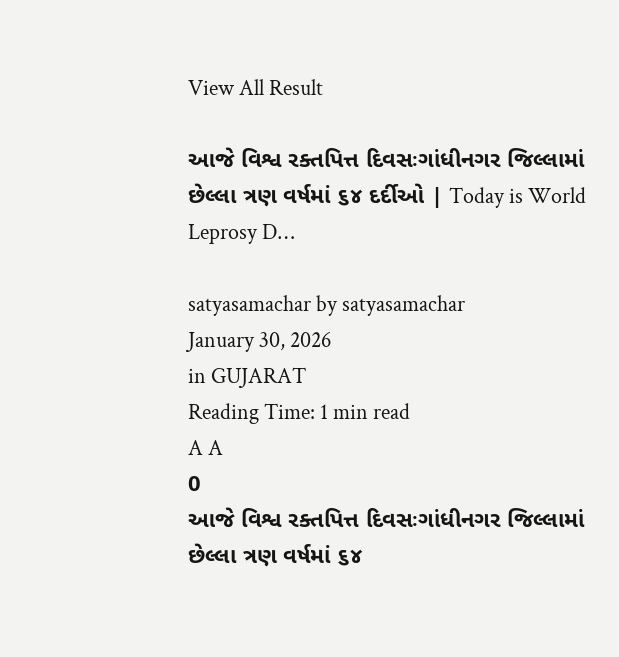View All Result

આજે વિશ્વ રક્તપિત્ત દિવસઃગાંધીનગર જિલ્લામાં છેલ્લા ત્રણ વર્ષમાં ૬૪ દર્દીઓ | Today is World Leprosy D…

satyasamachar by satyasamachar
January 30, 2026
in GUJARAT
Reading Time: 1 min read
A A
0
આજે વિશ્વ રક્તપિત્ત દિવસઃગાંધીનગર જિલ્લામાં છેલ્લા ત્રણ વર્ષમાં ૬૪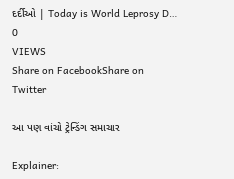દર્દીઓ | Today is World Leprosy D…
0
VIEWS
Share on FacebookShare on Twitter

આ પણ વાંચો ટ્રેન્ડિંગ સમાચાર

Explainer: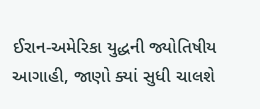ઈરાન-અમેરિકા યુદ્ધની જ્યોતિષીય આગાહી, જાણો ક્યાં સુધી ચાલશે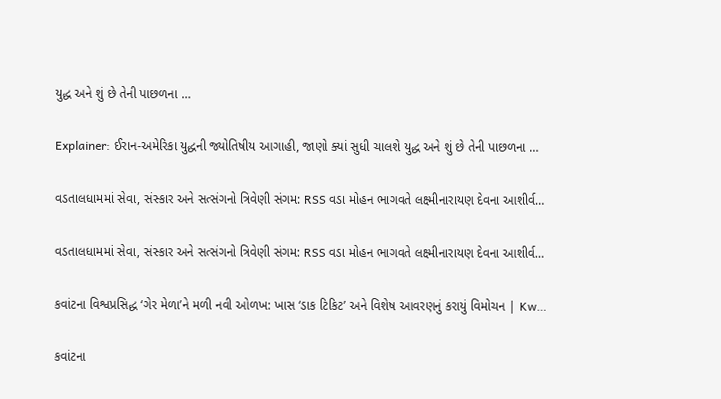યુદ્ધ અને શું છે તેની પાછળના …

Explainer: ઈરાન-અમેરિકા યુદ્ધની જ્યોતિષીય આગાહી, જાણો ક્યાં સુધી ચાલશે યુદ્ધ અને શું છે તેની પાછળના …

વડતાલધામમાં સેવા, સંસ્કાર અને સત્સંગનો ત્રિવેણી સંગમ: RSS વડા મોહન ભાગવતે લક્ષ્મીનારાયણ દેવના આશીર્વ…

વડતાલધામમાં સેવા, સંસ્કાર અને સત્સંગનો ત્રિવેણી સંગમ: RSS વડા મોહન ભાગવતે લક્ષ્મીનારાયણ દેવના આશીર્વ…

કવાંટના વિશ્વપ્રસિદ્ધ ‘ગેર મેળા’ને મળી નવી ઓળખ: ખાસ ‘ડાક ટિકિટ’ અને વિશેષ આવરણનું કરાયું વિમોચન | Kw…

કવાંટના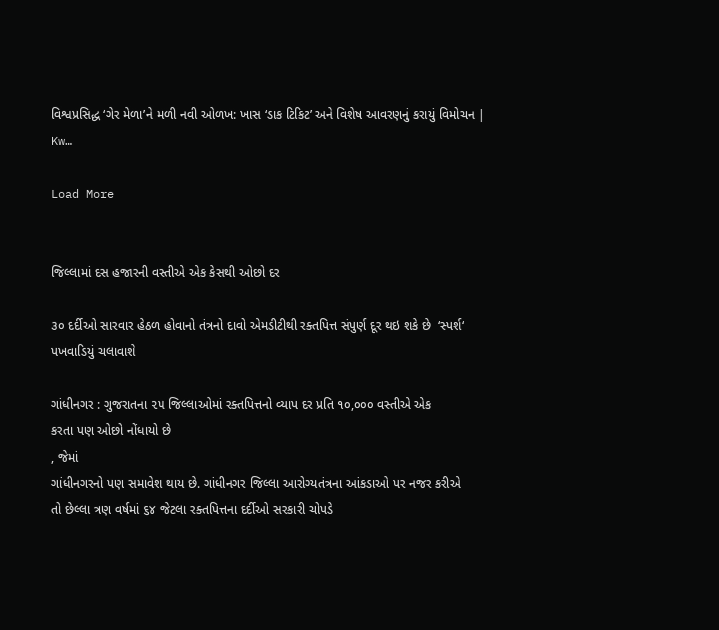વિશ્વપ્રસિદ્ધ ‘ગેર મેળા’ને મળી નવી ઓળખ: ખાસ ‘ડાક ટિકિટ’ અને વિશેષ આવરણનું કરાયું વિમોચન | Kw…

Load More


જિલ્લામાં દસ હજારની વસ્તીએ એક કેસથી ઓછો દર

૩૦ દર્દીઓ સારવાર હેઠળ હોવાનો તંત્રનો દાવો એમડીટીથી રક્તપિત્ત સંપુર્ણ દૂર થઇ શકે છે  ‘સ્પર્શ‘ પખવાડિયું ચલાવાશે

ગાંધીનગર : ગુજરાતના ૨૫ જિલ્લાઓમાં રક્તપિત્તનો વ્યાપ દર પ્રતિ ૧૦,૦૦૦ વસ્તીએ એક
કરતા પણ ઓછો નોંધાયો છે
, જેમાં
ગાંધીનગરનો પણ સમાવેશ થાય છે. ગાંધીનગર જિલ્લા આરોગ્યતંત્રના આંકડાઓ પર નજર કરીએ
તો છેલ્લા ત્રણ વર્ષમાં ૬૪ જેટલા રક્તપિત્તના દર્દીઓ સરકારી ચોપડે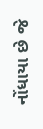નોંધાયા છે જે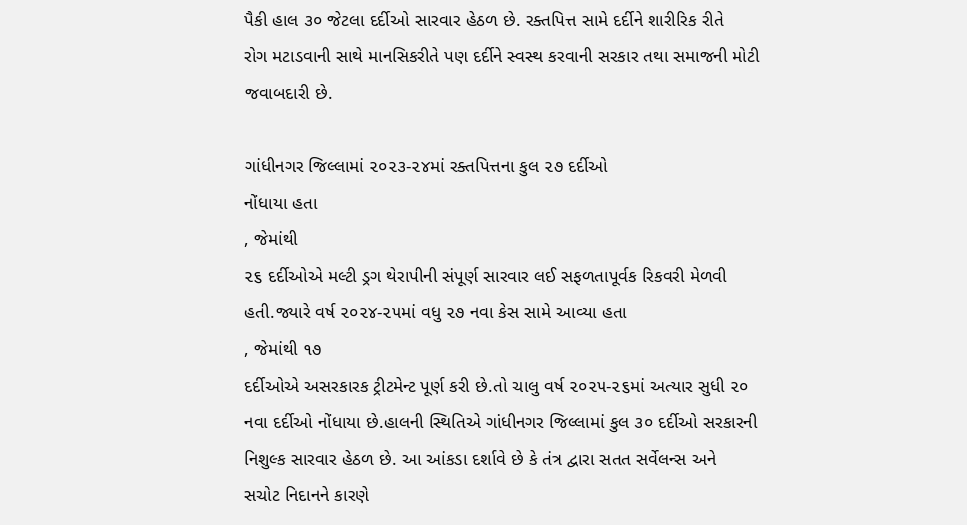પૈકી હાલ ૩૦ જેટલા દર્દીઓ સારવાર હેઠળ છે. રક્તપિત્ત સામે દર્દીને શારીરિક રીતે
રોગ મટાડવાની સાથે માનસિકરીતે પણ દર્દીને સ્વસ્થ કરવાની સરકાર તથા સમાજની મોટી
જવાબદારી છે.

ગાંધીનગર જિલ્લામાં ૨૦૨૩-૨૪માં રક્તપિત્તના કુલ ૨૭ દર્દીઓ
નોંધાયા હતા
, જેમાંથી
૨૬ દર્દીઓએ મલ્ટી ડ્રગ થેરાપીની સંપૂર્ણ સારવાર લઈ સફળતાપૂર્વક રિકવરી મેળવી
હતી.જ્યારે વર્ષ ૨૦૨૪-૨૫માં વધુ ૨૭ નવા કેસ સામે આવ્યા હતા
, જેમાંથી ૧૭
દર્દીઓએ અસરકારક ટ્રીટમેન્ટ પૂર્ણ કરી છે.તો ચાલુ વર્ષ ૨૦૨૫-૨૬માં અત્યાર સુધી ૨૦
નવા દર્દીઓ નોંધાયા છે.હાલની સ્થિતિએ ગાંધીનગર જિલ્લામાં કુલ ૩૦ દર્દીઓ સરકારની
નિશુલ્ક સારવાર હેઠળ છે. આ આંકડા દર્શાવે છે કે તંત્ર દ્વારા સતત સર્વેલન્સ અને
સચોટ નિદાનને કારણે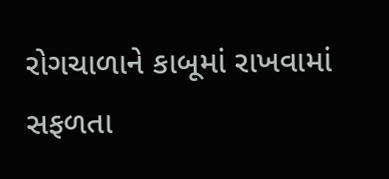રોગચાળાને કાબૂમાં રાખવામાં સફળતા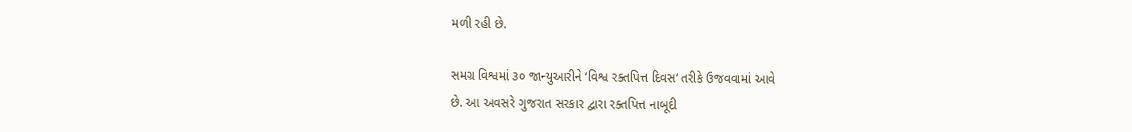મળી રહી છે.

સમગ્ર વિશ્વમાં ૩૦ જાન્યુઆરીને ‘વિશ્વ રક્તપિત્ત દિવસ‘ તરીકે ઉજવવામાં આવે
છે. આ અવસરે ગુજરાત સરકાર દ્વારા રક્તપિત્ત નાબૂદી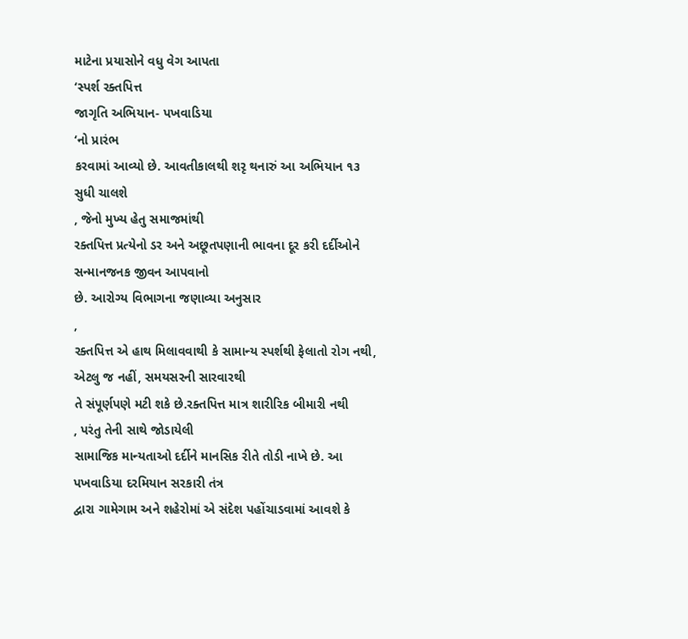માટેના પ્રયાસોને વધુ વેગ આપતા
‘સ્પર્શ રક્તપિત્ત
જાગૃતિ અભિયાન- પખવાડિયા
‘નો પ્રારંભ
કરવામાં આવ્યો છે. આવતીકાલથી શરૃ થનારું આ અભિયાન ૧૩ સુધી ચાલશે
, જેનો મુખ્ય હેતુ સમાજમાંથી
રક્તપિત્ત પ્રત્યેનો ડર અને અછૂતપણાની ભાવના દૂર કરી દર્દીઓને સન્માનજનક જીવન આપવાનો
છે. આરોગ્ય વિભાગના જણાવ્યા અનુસાર
,
રક્તપિત્ત એ હાથ મિલાવવાથી કે સામાન્ય સ્પર્શથી ફેલાતો રોગ નથી, એટલુ જ નહીં, સમયસરની સારવારથી
તે સંપૂર્ણપણે મટી શકે છે.રક્તપિત્ત માત્ર શારીરિક બીમારી નથી
, પરંતુ તેની સાથે જોડાયેલી
સામાજિક માન્યતાઓ દર્દીને માનસિક રીતે તોડી નાખે છે. આ પખવાડિયા દરમિયાન સરકારી તંત્ર
દ્વારા ગામેગામ અને શહેરોમાં એ સંદેશ પહોંચાડવામાં આવશે કે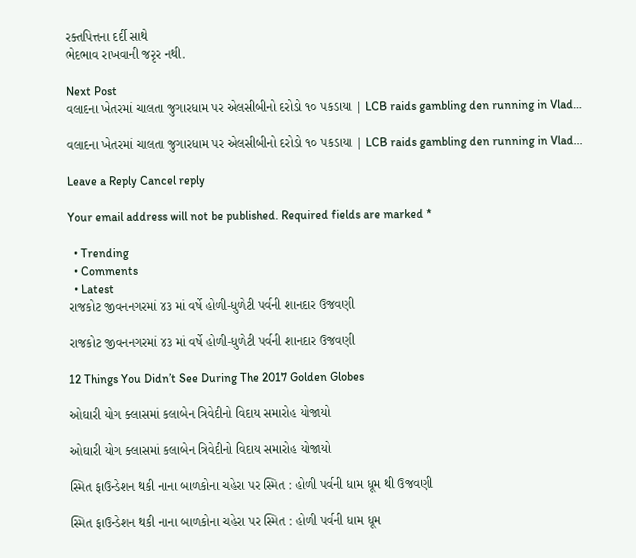રક્તપિત્તના દર્દી સાથે
ભેદભાવ રાખવાની જરૃર નથી.

Next Post
વલાદના ખેતરમાં ચાલતા જુગારધામ પર એલસીબીનો દરોડો ૧૦ પકડાયા | LCB raids gambling den running in Vlad…

વલાદના ખેતરમાં ચાલતા જુગારધામ પર એલસીબીનો દરોડો ૧૦ પકડાયા | LCB raids gambling den running in Vlad...

Leave a Reply Cancel reply

Your email address will not be published. Required fields are marked *

  • Trending
  • Comments
  • Latest
રાજકોટ જીવનનગરમાં ૪૩ માં વર્ષે હોળી-ધુળેટી પર્વની શાનદાર ઉજવણી

રાજકોટ જીવનનગરમાં ૪૩ માં વર્ષે હોળી-ધુળેટી પર્વની શાનદાર ઉજવણી

12 Things You Didn’t See During The 2017 Golden Globes

ઓઘારી યોગ ક્લાસમાં કલાબેન ત્રિવેદીનો વિદાય સમારોહ યોજાયો

ઓઘારી યોગ ક્લાસમાં કલાબેન ત્રિવેદીનો વિદાય સમારોહ યોજાયો

સ્મિત ફાઉન્ડેશન થકી નાના બાળકોના ચહેરા પર સ્મિત : હોળી પર્વની ધામ ધૂમ થી ઉજવણી

સ્મિત ફાઉન્ડેશન થકી નાના બાળકોના ચહેરા પર સ્મિત : હોળી પર્વની ધામ ધૂમ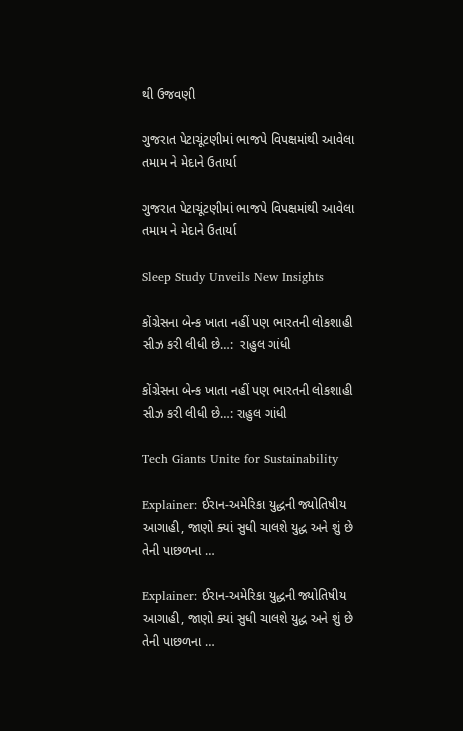થી ઉજવણી

ગુજરાત પેટાચૂંટણીમાં ભાજપે વિપક્ષમાંથી આવેલા તમામ ને મેદાને ઉતાર્યા

ગુજરાત પેટાચૂંટણીમાં ભાજપે વિપક્ષમાંથી આવેલા તમામ ને મેદાને ઉતાર્યા

Sleep Study Unveils New Insights

કોંગ્રેસના બેન્ક ખાતા નહીં પણ ભારતની લોકશાહી સીઝ કરી લીધી છે…:  રાહુલ ગાંધી

કોંગ્રેસના બેન્ક ખાતા નહીં પણ ભારતની લોકશાહી સીઝ કરી લીધી છે…: રાહુલ ગાંધી

Tech Giants Unite for Sustainability

Explainer: ઈરાન-અમેરિકા યુદ્ધની જ્યોતિષીય આગાહી, જાણો ક્યાં સુધી ચાલશે યુદ્ધ અને શું છે તેની પાછળના …

Explainer: ઈરાન-અમેરિકા યુદ્ધની જ્યોતિષીય આગાહી, જાણો ક્યાં સુધી ચાલશે યુદ્ધ અને શું છે તેની પાછળના …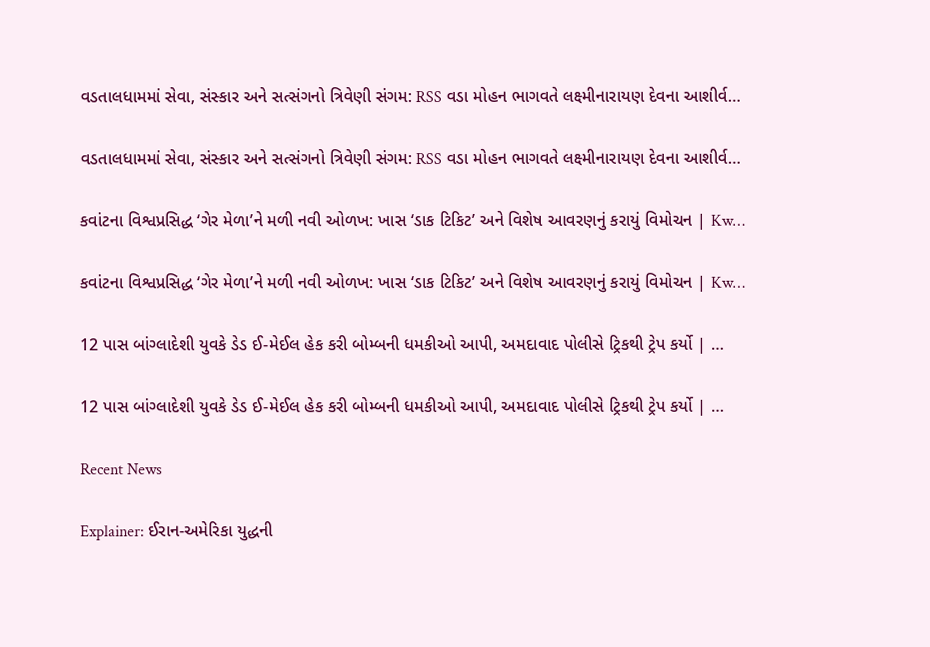વડતાલધામમાં સેવા, સંસ્કાર અને સત્સંગનો ત્રિવેણી સંગમ: RSS વડા મોહન ભાગવતે લક્ષ્મીનારાયણ દેવના આશીર્વ…

વડતાલધામમાં સેવા, સંસ્કાર અને સત્સંગનો ત્રિવેણી સંગમ: RSS વડા મોહન ભાગવતે લક્ષ્મીનારાયણ દેવના આશીર્વ…

કવાંટના વિશ્વપ્રસિદ્ધ ‘ગેર મેળા’ને મળી નવી ઓળખ: ખાસ ‘ડાક ટિકિટ’ અને વિશેષ આવરણનું કરાયું વિમોચન | Kw…

કવાંટના વિશ્વપ્રસિદ્ધ ‘ગેર મેળા’ને મળી નવી ઓળખ: ખાસ ‘ડાક ટિકિટ’ અને વિશેષ આવરણનું કરાયું વિમોચન | Kw…

12 પાસ બાંગ્લાદેશી યુવકે ડેડ ઈ-મેઈલ હેક કરી બોમ્બની ધમકીઓ આપી, અમદાવાદ પોલીસે ટ્રિકથી ટ્રેપ કર્યો | …

12 પાસ બાંગ્લાદેશી યુવકે ડેડ ઈ-મેઈલ હેક કરી બોમ્બની ધમકીઓ આપી, અમદાવાદ પોલીસે ટ્રિકથી ટ્રેપ કર્યો | …

Recent News

Explainer: ઈરાન-અમેરિકા યુદ્ધની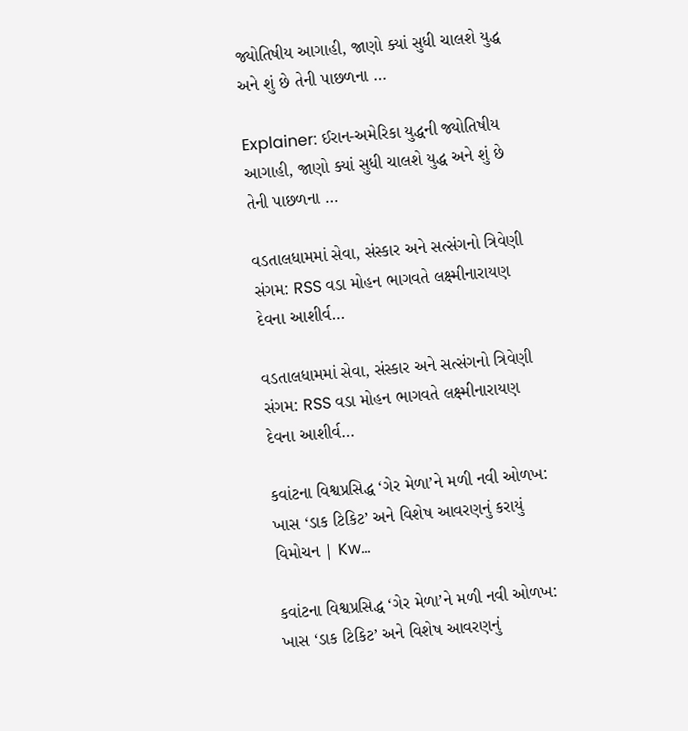જ્યોતિષીય આગાહી, જાણો ક્યાં સુધી ચાલશે યુદ્ધ અને શું છે તેની પાછળના …

Explainer: ઈરાન-અમેરિકા યુદ્ધની જ્યોતિષીય આગાહી, જાણો ક્યાં સુધી ચાલશે યુદ્ધ અને શું છે તેની પાછળના …

વડતાલધામમાં સેવા, સંસ્કાર અને સત્સંગનો ત્રિવેણી સંગમ: RSS વડા મોહન ભાગવતે લક્ષ્મીનારાયણ દેવના આશીર્વ…

વડતાલધામમાં સેવા, સંસ્કાર અને સત્સંગનો ત્રિવેણી સંગમ: RSS વડા મોહન ભાગવતે લક્ષ્મીનારાયણ દેવના આશીર્વ…

કવાંટના વિશ્વપ્રસિદ્ધ ‘ગેર મેળા’ને મળી નવી ઓળખ: ખાસ ‘ડાક ટિકિટ’ અને વિશેષ આવરણનું કરાયું વિમોચન | Kw…

કવાંટના વિશ્વપ્રસિદ્ધ ‘ગેર મેળા’ને મળી નવી ઓળખ: ખાસ ‘ડાક ટિકિટ’ અને વિશેષ આવરણનું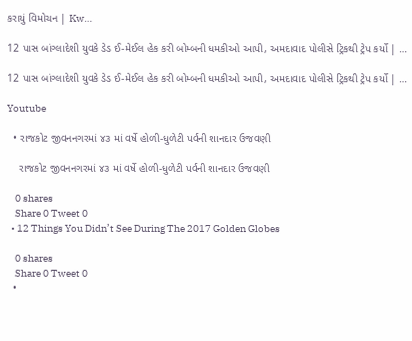કરાયું વિમોચન | Kw…

12 પાસ બાંગ્લાદેશી યુવકે ડેડ ઈ-મેઈલ હેક કરી બોમ્બની ધમકીઓ આપી, અમદાવાદ પોલીસે ટ્રિકથી ટ્રેપ કર્યો | …

12 પાસ બાંગ્લાદેશી યુવકે ડેડ ઈ-મેઈલ હેક કરી બોમ્બની ધમકીઓ આપી, અમદાવાદ પોલીસે ટ્રિકથી ટ્રેપ કર્યો | …

Youtube

  • રાજકોટ જીવનનગરમાં ૪૩ માં વર્ષે હોળી-ધુળેટી પર્વની શાનદાર ઉજવણી

    રાજકોટ જીવનનગરમાં ૪૩ માં વર્ષે હોળી-ધુળેટી પર્વની શાનદાર ઉજવણી

    0 shares
    Share 0 Tweet 0
  • 12 Things You Didn’t See During The 2017 Golden Globes

    0 shares
    Share 0 Tweet 0
  •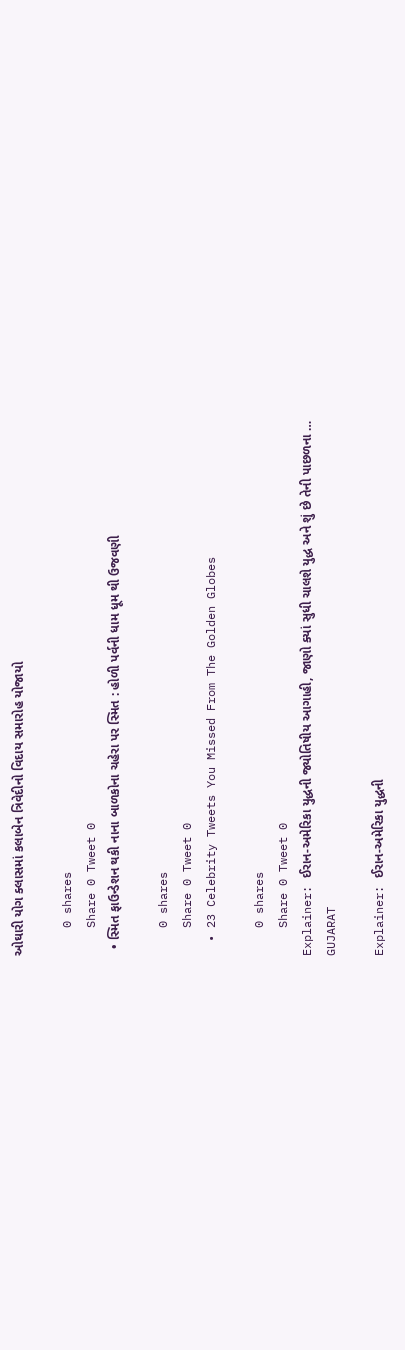ઓઘારી યોગ ક્લાસમાં કલાબેન ત્રિવેદીનો વિદાય સમારોહ યોજાયો

    0 shares
    Share 0 Tweet 0
  • સ્મિત ફાઉન્ડેશન થકી નાના બાળકોના ચહેરા પર સ્મિત : હોળી પર્વની ધામ ધૂમ થી ઉજવણી

    0 shares
    Share 0 Tweet 0
  • 23 Celebrity Tweets You Missed From The Golden Globes

    0 shares
    Share 0 Tweet 0
Explainer: ઈરાન-અમેરિકા યુદ્ધની જ્યોતિષીય આગાહી, જાણો ક્યાં સુધી ચાલશે યુદ્ધ અને શું છે તેની પાછળના …
GUJARAT

Explainer: ઈરાન-અમેરિકા યુદ્ધની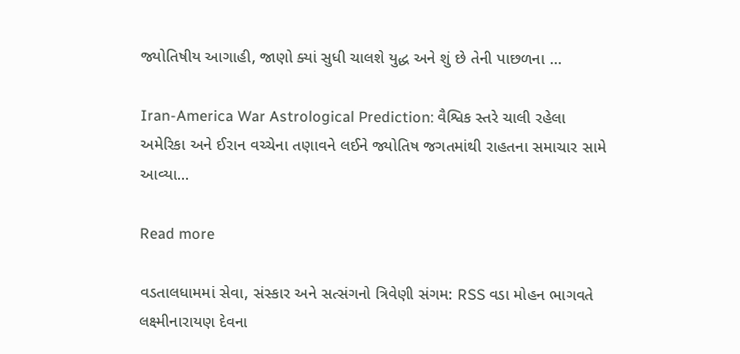જ્યોતિષીય આગાહી, જાણો ક્યાં સુધી ચાલશે યુદ્ધ અને શું છે તેની પાછળના …

Iran-America War Astrological Prediction: વૈશ્વિક સ્તરે ચાલી રહેલા અમેરિકા અને ઈરાન વચ્ચેના તણાવને લઈને જ્યોતિષ જગતમાંથી રાહતના સમાચાર સામે આવ્યા...

Read more

વડતાલધામમાં સેવા, સંસ્કાર અને સત્સંગનો ત્રિવેણી સંગમ: RSS વડા મોહન ભાગવતે લક્ષ્મીનારાયણ દેવના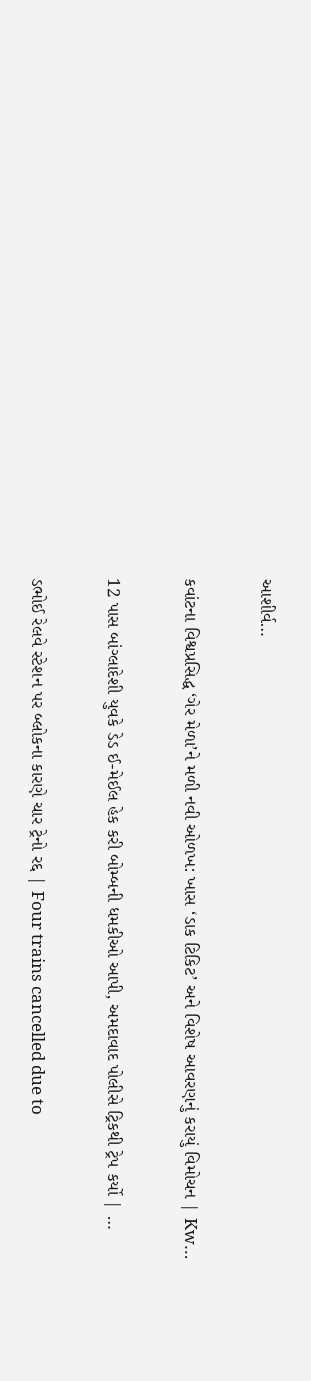આશીર્વ…

કવાંટના વિશ્વપ્રસિદ્ધ ‘ગેર મેળા’ને મળી નવી ઓળખ: ખાસ ‘ડાક ટિકિટ’ અને વિશેષ આવરણનું કરાયું વિમોચન | Kw…

12 પાસ બાંગ્લાદેશી યુવકે ડેડ ઈ-મેઈલ હેક કરી બોમ્બની ધમકીઓ આપી, અમદાવાદ પોલીસે ટ્રિકથી ટ્રેપ કર્યો | …

ડભોઈ રેલવે સ્ટેશન પર બ્લોકના કારણે ચાર ટ્રેનો રદ્દ | Four trains cancelled due to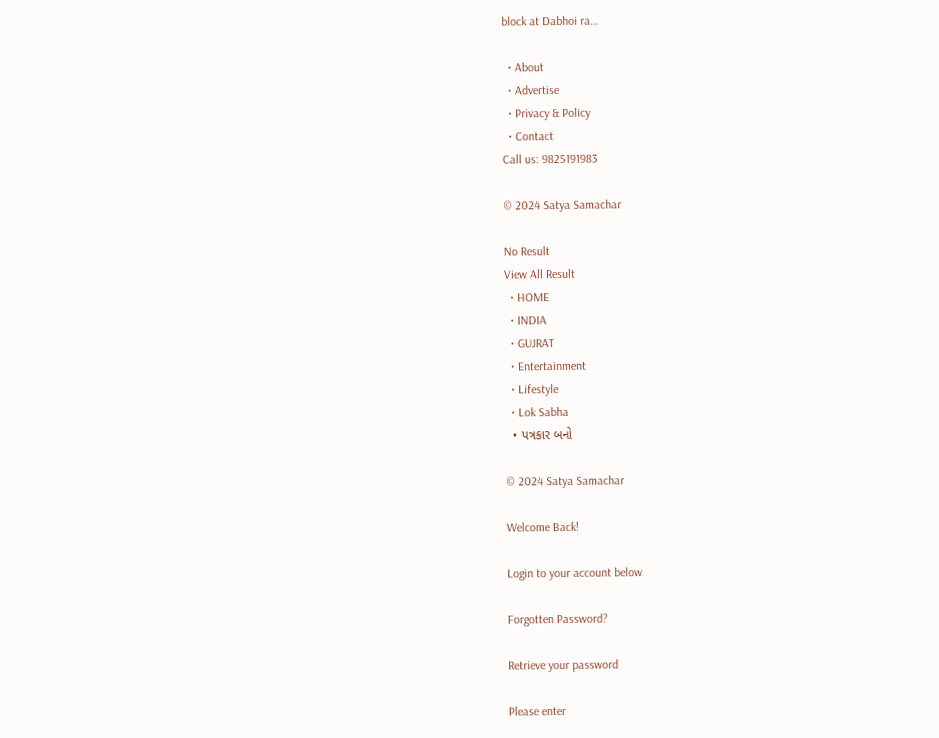block at Dabhoi ra…

  • About
  • Advertise
  • Privacy & Policy
  • Contact
Call us: 9825191983

© 2024 Satya Samachar

No Result
View All Result
  • HOME
  • INDIA
  • GUJRAT
  • Entertainment
  • Lifestyle
  • Lok Sabha
  • પત્રકાર બનો

© 2024 Satya Samachar

Welcome Back!

Login to your account below

Forgotten Password?

Retrieve your password

Please enter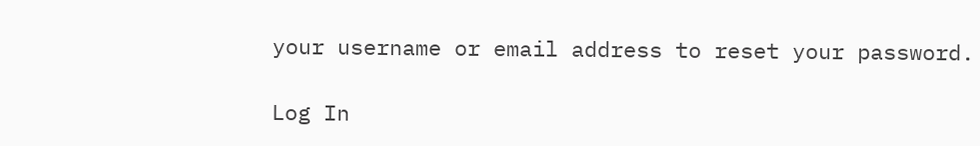your username or email address to reset your password.

Log In